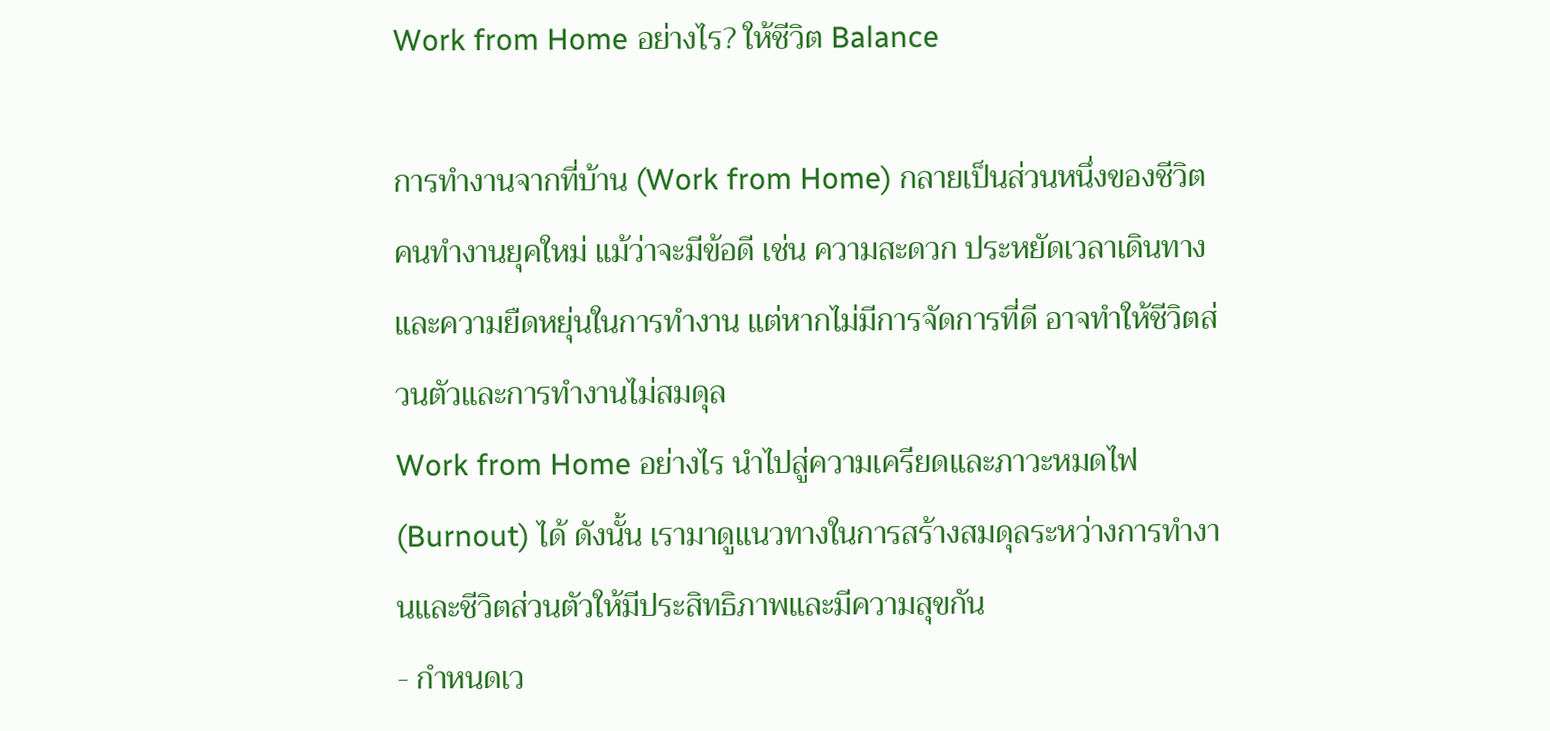Work from Home อย่างไร? ให้ชีวิต Balance

การทำงานจากที่บ้าน (Work from Home) กลายเป็นส่วนหนึ่งของชีวิตคนทำงานยุคใหม่ แม้ว่าจะมีข้อดี เช่น ความสะดวก ประหยัดเวลาเดินทาง และความยืดหยุ่นในการทำงาน แต่หากไม่มีการจัดการที่ดี อาจทำให้ชีวิตส่วนตัวและการทำงานไม่สมดุล
Work from Home อย่างไร นำไปสู่ความเครียดและภาวะหมดไฟ (Burnout) ได้ ดังนั้น เรามาดูแนวทางในการสร้างสมดุลระหว่างการทำงานและชีวิตส่วนตัวให้มีประสิทธิภาพและมีความสุขกัน
- กำหนดเว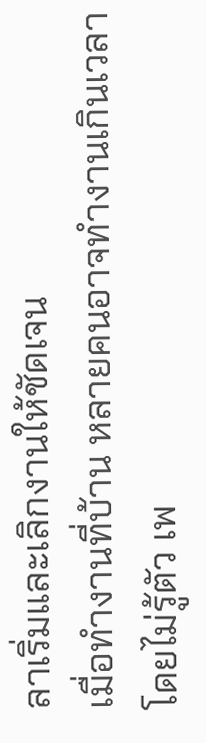ลาเริ่มและเลิกงานให้ชัดเจน
เมื่อทำงานที่บ้าน หลายคนอาจทำงานเกินเวลาโดยไม่รู้ตัว เพ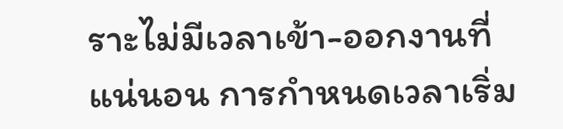ราะไม่มีเวลาเข้า-ออกงานที่แน่นอน การกำหนดเวลาเริ่ม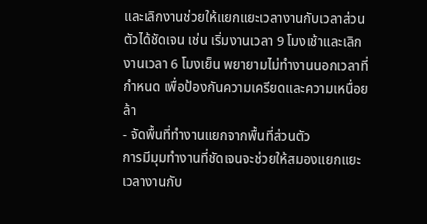และเลิกงานช่วยให้แยกแยะเวลางานกับเวลาส่วนตัวได้ชัดเจน เช่น เริ่มงานเวลา 9 โมงเช้าและเลิกงานเวลา 6 โมงเย็น พยายามไม่ทำงานนอกเวลาที่กำหนด เพื่อป้องกันความเครียดและความเหนื่อยล้า
- จัดพื้นที่ทำงานแยกจากพื้นที่ส่วนตัว
การมีมุมทำงานที่ชัดเจนจะช่วยให้สมองแยกแยะเวลางานกับ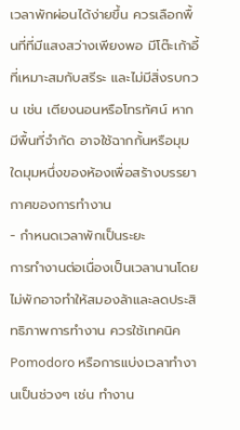เวลาพักผ่อนได้ง่ายขึ้น ควรเลือกพื้นที่ที่มีแสงสว่างเพียงพอ มีโต๊ะเก้าอี้ที่เหมาะสมกับสรีระ และไม่มีสิ่งรบกวน เช่น เตียงนอนหรือโทรทัศน์ หากมีพื้นที่จำกัด อาจใช้ฉากกั้นหรือมุมใดมุมหนึ่งของห้องเพื่อสร้างบรรยากาศของการทำงาน
- กำหนดเวลาพักเป็นระยะ
การทำงานต่อเนื่องเป็นเวลานานโดยไม่พักอาจทำให้สมองล้าและลดประสิทธิภาพการทำงาน ควรใช้เทคนิค Pomodoro หรือการแบ่งเวลาทำงานเป็นช่วงๆ เช่น ทำงาน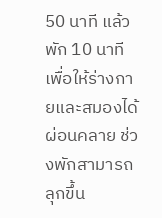50 นาที แล้วพัก 10 นาที เพื่อให้ร่างกายและสมองได้ผ่อนคลาย ช่วงพักสามารถลุกขึ้น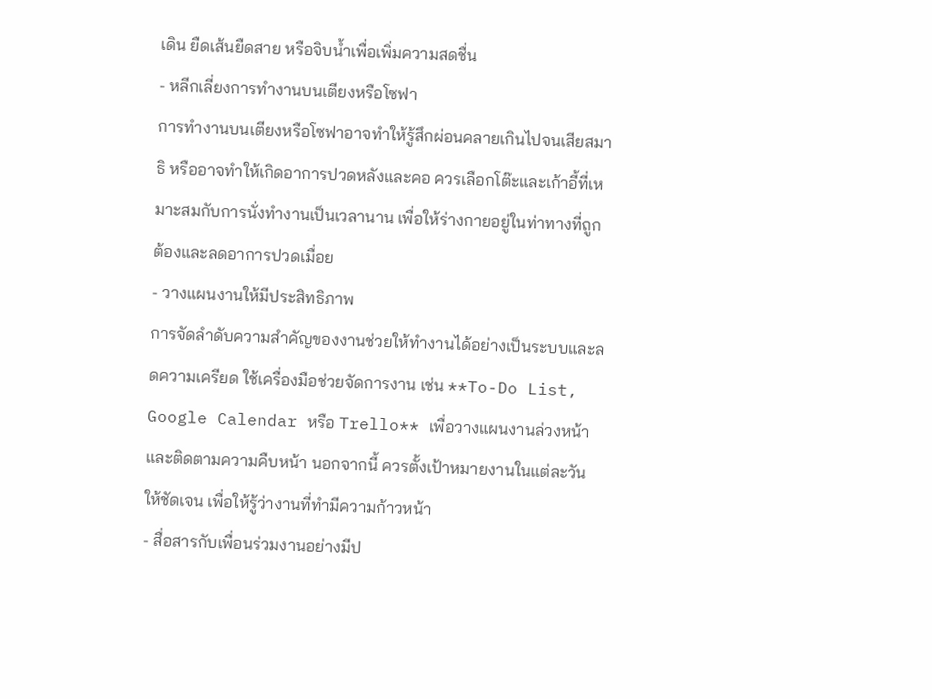เดิน ยืดเส้นยืดสาย หรือจิบน้ำเพื่อเพิ่มความสดชื่น
- หลีกเลี่ยงการทำงานบนเตียงหรือโซฟา
การทำงานบนเตียงหรือโซฟาอาจทำให้รู้สึกผ่อนคลายเกินไปจนเสียสมาธิ หรืออาจทำให้เกิดอาการปวดหลังและคอ ควรเลือกโต๊ะและเก้าอี้ที่เหมาะสมกับการนั่งทำงานเป็นเวลานาน เพื่อให้ร่างกายอยู่ในท่าทางที่ถูกต้องและลดอาการปวดเมื่อย
- วางแผนงานให้มีประสิทธิภาพ
การจัดลำดับความสำคัญของงานช่วยให้ทำงานได้อย่างเป็นระบบและลดความเครียด ใช้เครื่องมือช่วยจัดการงาน เช่น **To-Do List, Google Calendar หรือ Trello** เพื่อวางแผนงานล่วงหน้าและติดตามความคืบหน้า นอกจากนี้ ควรตั้งเป้าหมายงานในแต่ละวันให้ชัดเจน เพื่อให้รู้ว่างานที่ทำมีความก้าวหน้า
- สื่อสารกับเพื่อนร่วมงานอย่างมีป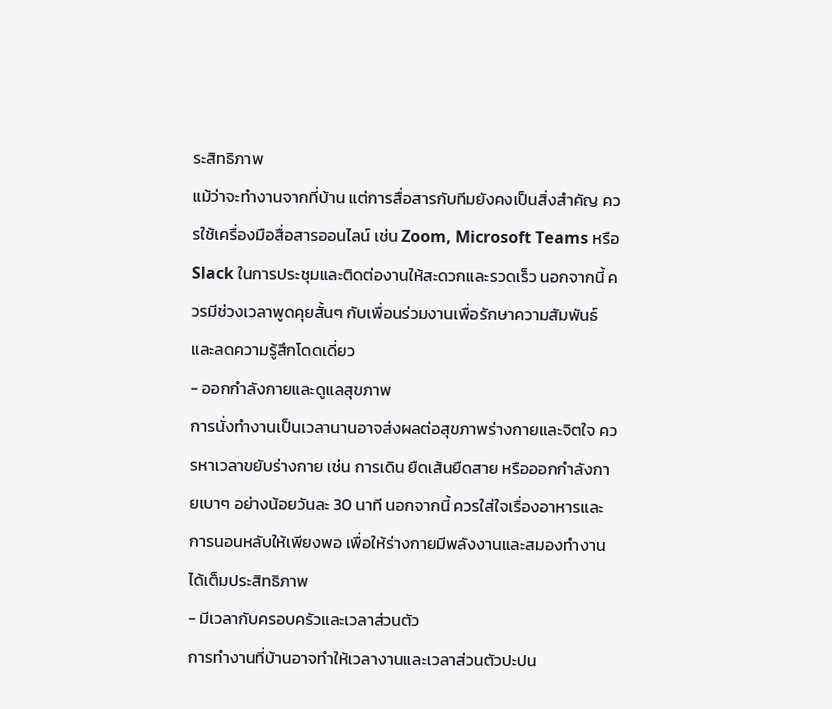ระสิทธิภาพ
แม้ว่าจะทำงานจากที่บ้าน แต่การสื่อสารกับทีมยังคงเป็นสิ่งสำคัญ ควรใช้เครื่องมือสื่อสารออนไลน์ เช่น Zoom, Microsoft Teams หรือ Slack ในการประชุมและติดต่องานให้สะดวกและรวดเร็ว นอกจากนี้ ควรมีช่วงเวลาพูดคุยสั้นๆ กับเพื่อนร่วมงานเพื่อรักษาความสัมพันธ์และลดความรู้สึกโดดเดี่ยว
- ออกกำลังกายและดูแลสุขภาพ
การนั่งทำงานเป็นเวลานานอาจส่งผลต่อสุขภาพร่างกายและจิตใจ ควรหาเวลาขยับร่างกาย เช่น การเดิน ยืดเส้นยืดสาย หรือออกกำลังกายเบาๆ อย่างน้อยวันละ 30 นาที นอกจากนี้ ควรใส่ใจเรื่องอาหารและการนอนหลับให้เพียงพอ เพื่อให้ร่างกายมีพลังงานและสมองทำงานได้เต็มประสิทธิภาพ
- มีเวลากับครอบครัวและเวลาส่วนตัว
การทำงานที่บ้านอาจทำให้เวลางานและเวลาส่วนตัวปะปน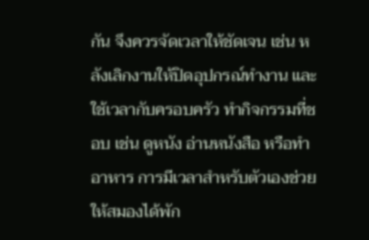กัน จึงควรจัดเวลาให้ชัดเจน เช่น หลังเลิกงานให้ปิดอุปกรณ์ทำงาน และใช้เวลากับครอบครัว ทำกิจกรรมที่ชอบ เช่น ดูหนัง อ่านหนังสือ หรือทำอาหาร การมีเวลาสำหรับตัวเองช่วยให้สมองได้พัก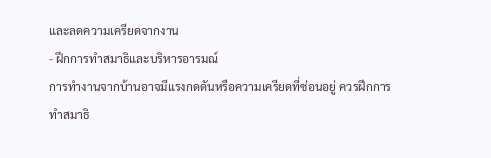และลดความเครียดจากงาน
- ฝึกการทำสมาธิและบริหารอารมณ์
การทำงานจากบ้านอาจมีแรงกดดันหรือความเครียดที่ซ่อนอยู่ ควรฝึกการทำสมาธิ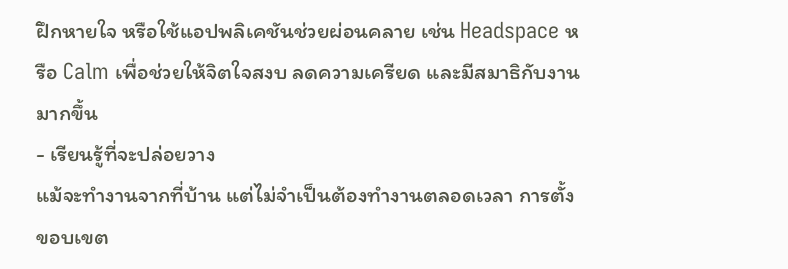ฝึกหายใจ หรือใช้แอปพลิเคชันช่วยผ่อนคลาย เช่น Headspace หรือ Calm เพื่อช่วยให้จิตใจสงบ ลดความเครียด และมีสมาธิกับงานมากขึ้น
- เรียนรู้ที่จะปล่อยวาง
แม้จะทำงานจากที่บ้าน แต่ไม่จำเป็นต้องทำงานตลอดเวลา การตั้งขอบเขต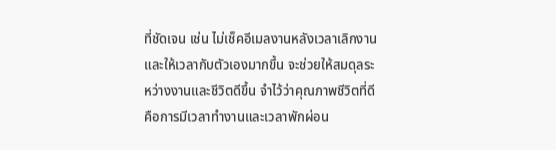ที่ชัดเจน เช่น ไม่เช็คอีเมลงานหลังเวลาเลิกงาน และให้เวลากับตัวเองมากขึ้น จะช่วยให้สมดุลระหว่างงานและชีวิตดีขึ้น จำไว้ว่าคุณภาพชีวิตที่ดีคือการมีเวลาทำงานและเวลาพักผ่อน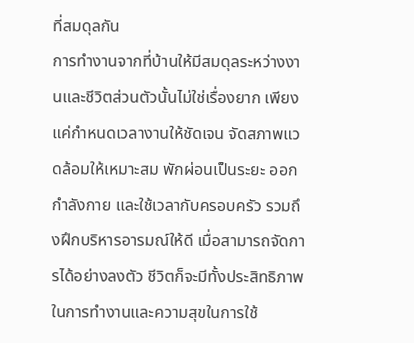ที่สมดุลกัน
การทำงานจากที่บ้านให้มีสมดุลระหว่างงานและชีวิตส่วนตัวนั้นไม่ใช่เรื่องยาก เพียงแค่กำหนดเวลางานให้ชัดเจน จัดสภาพแวดล้อมให้เหมาะสม พักผ่อนเป็นระยะ ออกกำลังกาย และใช้เวลากับครอบครัว รวมถึงฝึกบริหารอารมณ์ให้ดี เมื่อสามารถจัดการได้อย่างลงตัว ชีวิตก็จะมีทั้งประสิทธิภาพในการทำงานและความสุขในการใช้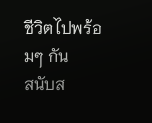ชีวิตไปพร้อมๆ กัน
สนับส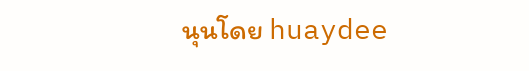นุนโดย huaydee